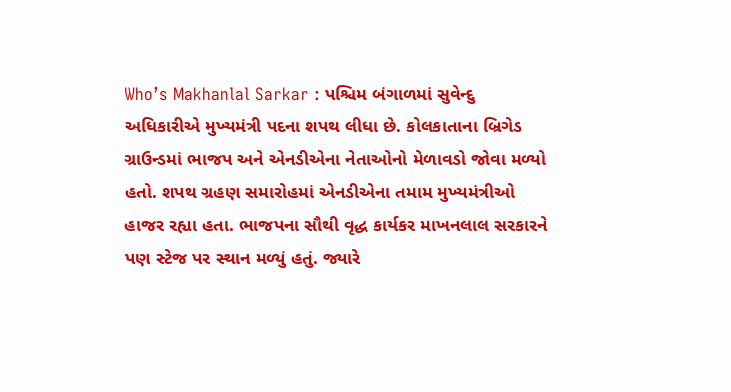Who’s Makhanlal Sarkar : પશ્ચિમ બંગાળમાં સુવેન્દુ અધિકારીએ મુખ્યમંત્રી પદના શપથ લીધા છે. કોલકાતાના બ્રિગેડ ગ્રાઉન્ડમાં ભાજપ અને એનડીએના નેતાઓનો મેળાવડો જોવા મળ્યો હતો. શપથ ગ્રહણ સમારોહમાં એનડીએના તમામ મુખ્યમંત્રીઓ હાજર રહ્યા હતા. ભાજપના સૌથી વૃદ્ધ કાર્યકર માખનલાલ સરકારને પણ સ્ટેજ પર સ્થાન મળ્યું હતું. જ્યારે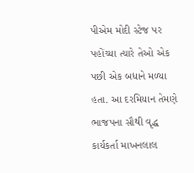પીએમ મોદી સ્ટેજ પર પહોંચ્યા ત્યારે તેઓ એક પછી એક બધાને મળ્યા હતા. આ દરમિયાન તેમણે ભાજપના સૌથી વૃદ્ધ કાર્યકર્તા માખનલાલ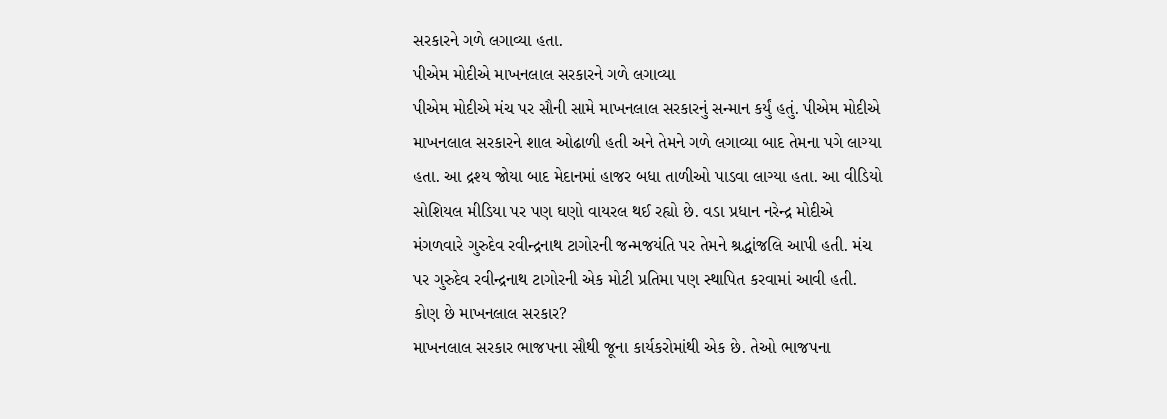સરકારને ગળે લગાવ્યા હતા.
પીએમ મોદીએ માખનલાલ સરકારને ગળે લગાવ્યા
પીએમ મોદીએ મંચ પર સૌની સામે માખનલાલ સરકારનું સન્માન કર્યું હતું. પીએમ મોદીએ માખનલાલ સરકારને શાલ ઓઢાળી હતી અને તેમને ગળે લગાવ્યા બાદ તેમના પગે લાગ્યા હતા. આ દ્રશ્ય જોયા બાદ મેદાનમાં હાજર બધા તાળીઓ પાડવા લાગ્યા હતા. આ વીડિયો સોશિયલ મીડિયા પર પણ ઘણો વાયરલ થઈ રહ્યો છે. વડા પ્રધાન નરેન્દ્ર મોદીએ મંગળવારે ગુરુદેવ રવીન્દ્રનાથ ટાગોરની જન્મજયંતિ પર તેમને શ્રદ્ધાંજલિ આપી હતી. મંચ પર ગુરુદેવ રવીન્દ્રનાથ ટાગોરની એક મોટી પ્રતિમા પણ સ્થાપિત કરવામાં આવી હતી.
કોણ છે માખનલાલ સરકાર?
માખનલાલ સરકાર ભાજપના સૌથી જૂના કાર્યકરોમાંથી એક છે. તેઓ ભાજપના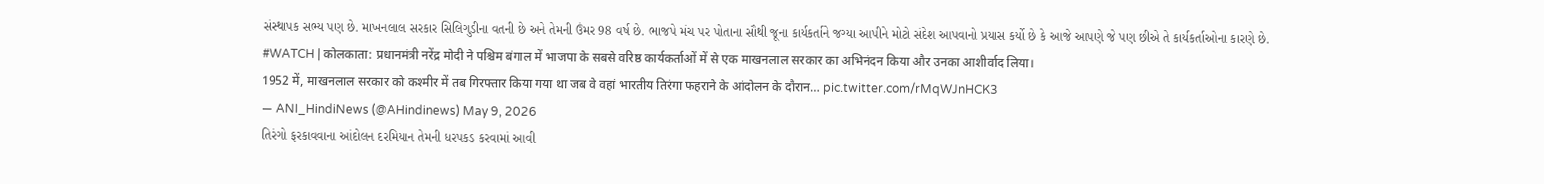સંસ્થાપક સભ્ય પણ છે. માખનલાલ સરકાર સિલિગુડીના વતની છે અને તેમની ઉંમર 98 વર્ષ છે. ભાજપે મંચ પર પોતાના સૌથી જૂના કાર્યકર્તાને જગ્યા આપીને મોટો સંદેશ આપવાનો પ્રયાસ કર્યો છે કે આજે આપણે જે પણ છીએ તે કાર્યકર્તાઓના કારણે છે.
#WATCH | कोलकाता: प्रधानमंत्री नरेंद्र मोदी ने पश्चिम बंगाल में भाजपा के सबसे वरिष्ठ कार्यकर्ताओं में से एक माखनलाल सरकार का अभिनंदन किया और उनका आशीर्वाद लिया।
1952 में, माखनलाल सरकार को कश्मीर में तब गिरफ्तार किया गया था जब वे वहां भारतीय तिरंगा फहराने के आंदोलन के दौरान… pic.twitter.com/rMqWJnHCK3
— ANI_HindiNews (@AHindinews) May 9, 2026
તિરંગો ફરકાવવાના આંદોલન દરમિયાન તેમની ધરપકડ કરવામાં આવી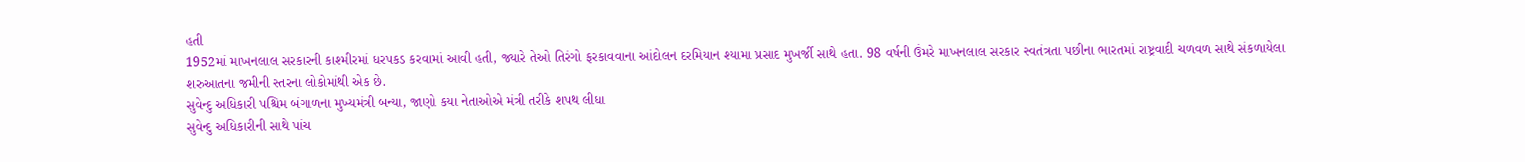હતી
1952માં માખનલાલ સરકારની કાશ્મીરમાં ધરપકડ કરવામાં આવી હતી, જ્યારે તેઓ તિરંગો ફરકાવવાના આંદોલન દરમિયાન શ્યામા પ્રસાદ મુખર્જી સાથે હતા. 98 વર્ષની ઉંમરે માખનલાલ સરકાર સ્વતંત્રતા પછીના ભારતમાં રાષ્ટ્રવાદી ચળવળ સાથે સંકળાયેલા શરુઆતના જમીની સ્તરના લોકોમાંથી એક છે.
સુવેન્દુ અધિકારી પશ્ચિમ બંગાળના મુખ્યમંત્રી બન્યા, જાણો કયા નેતાઓએ મંત્રી તરીકે શપથ લીધા
સુવેન્દુ અધિકારીની સાથે પાંચ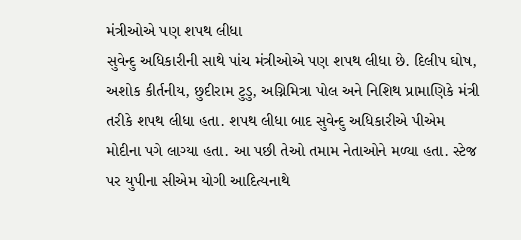મંત્રીઓએ પણ શપથ લીધા
સુવેન્દુ અધિકારીની સાથે પાંચ મંત્રીઓએ પણ શપથ લીધા છે. દિલીપ ઘોષ, અશોક કીર્તનીય, છુદીરામ ટુડુ, અગ્નિમિત્રા પોલ અને નિશિથ પ્રામાણિકે મંત્રી તરીકે શપથ લીધા હતા. શપથ લીધા બાદ સુવેન્દુ અધિકારીએ પીએમ મોદીના પગે લાગ્યા હતા. આ પછી તેઓ તમામ નેતાઓને મળ્યા હતા. સ્ટેજ પર યુપીના સીએમ યોગી આદિત્યનાથે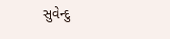સુવેન્દુ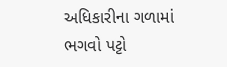અધિકારીના ગળામાં ભગવો પટ્ટો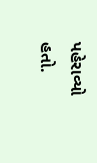પહેરાવ્યો હતો.